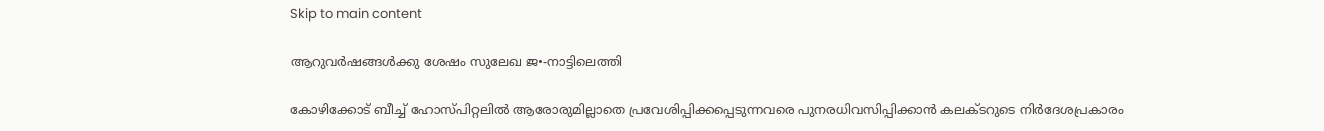Skip to main content

ആറുവര്‍ഷങ്ങള്‍ക്കു ശേഷം സുലേഖ ജ•-നാട്ടിലെത്തി

കോഴിക്കോട് ബീച്ച് ഹോസ്പിറ്റലില്‍ ആരോരുമില്ലാതെ പ്രവേശിപ്പിക്കപ്പെടുന്നവരെ പുനരധിവസിപ്പിക്കാന്‍ കലക്ടറുടെ നിര്‍ദേശപ്രകാരം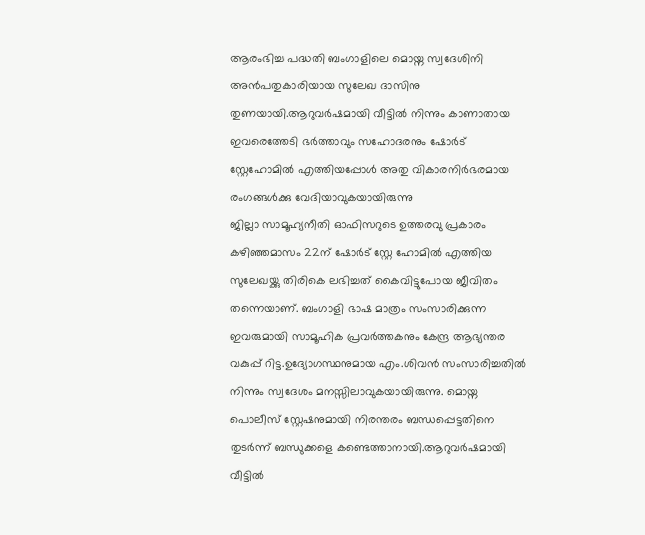ആരംഭിച്ച പദ്ധതി ബംഗാളിലെ മൊയ്ന സ്വദേശിനി അന്‍പതുകാരിയായ സുലേഖ ദാസിനു തുണയായി.ആറുവര്‍ഷമായി വീട്ടില്‍ നിന്നും കാണാതായ ഇവരെത്തേടി ഭര്‍ത്താവും സഹോദരനും ഷോര്‍ട് സ്റ്റേഹോമില്‍ എത്തിയപ്പോള്‍ അതു വികാരനിര്‍ഭരമായ രംഗങ്ങള്‍ക്കു വേദിയാവുകയായിരുന്നു
ജില്ലാ സാമൂഹ്യനീതി ഓഫിസറുടെ ഉത്തരവു പ്രകാരം കഴിഞ്ഞമാസം 22ന് ഷോര്‍ട് സ്റ്റേ ഹോമില്‍ എത്തിയ സുലേഖയ്ക്കു തിരികെ ലഭിച്ചത് കൈവിട്ടുപോയ ജീവിതം തന്നെയാണ്. ബംഗാളി ഭാഷ മാത്രം സംസാരിക്കുന്ന ഇവരുമായി സാമൂഹിക പ്രവര്‍ത്തകനും കേന്ദ്ര ആഭ്യന്തര വകുപ്പ് റിട്ട.ഉദ്യോഗസ്ഥനുമായ എം.ശിവന്‍ സംസാരിച്ചതില്‍ നിന്നും സ്വദേശം മനസ്സിലാവുകയായിരുന്നു. മൊയ്ന പൊലീസ് സ്റ്റേഷനുമായി നിരന്തരം ബന്ധപ്പെട്ടതിനെ തുടര്‍ന്ന് ബന്ധുക്കളെ കണ്ടെത്താനായി.ആറുവര്‍ഷമായി വീട്ടില്‍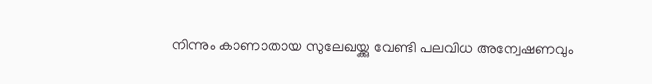നിന്നും കാണാതായ സുലേഖയ്ക്കു വേണ്ടി പലവിധ അന്വേഷണവും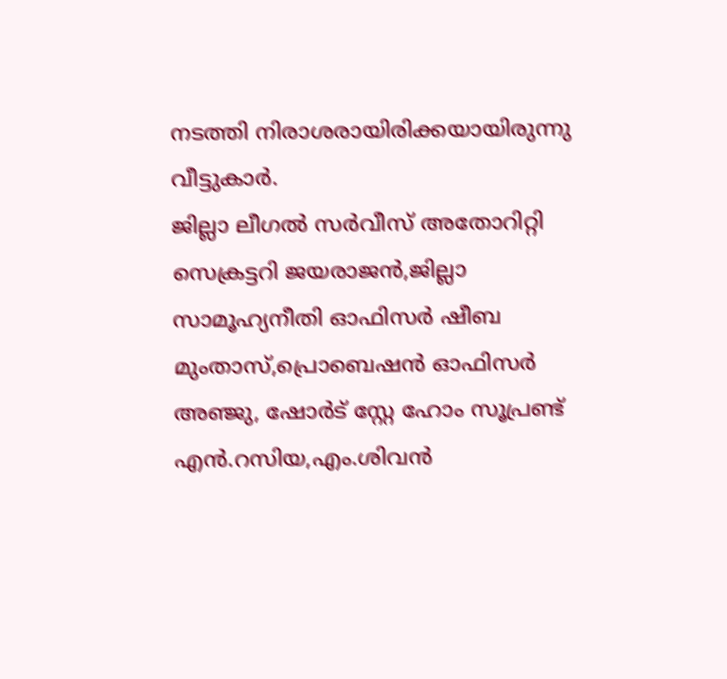നടത്തി നിരാശരായിരിക്കയായിരുന്നു വീട്ടുകാര്‍.
ജില്ലാ ലീഗല്‍ സര്‍വീസ് അതോറിറ്റി സെക്രട്ടറി ജയരാജന്‍,ജില്ലാ സാമൂഹ്യനീതി ഓഫിസര്‍ ഷീബ മുംതാസ്,പ്രൊബെഷന്‍ ഓഫിസര്‍ അഞ്ജു, ഷോര്‍ട് സ്റ്റേ ഹോം സൂപ്രണ്ട് എന്‍.റസിയ,എം.ശിവന്‍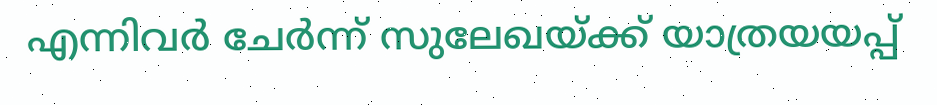എന്നിവര്‍ ചേര്‍ന്ന് സുലേഖയ്ക്ക് യാത്രയയപ്പ്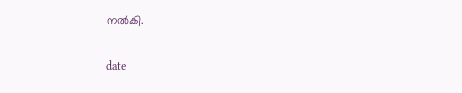നല്‍കി.

date